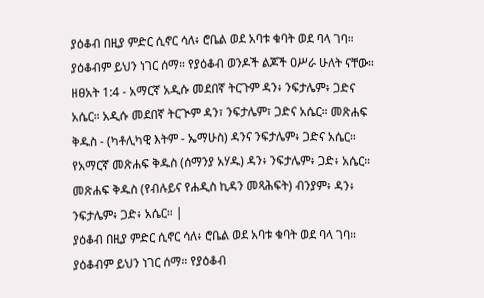ያዕቆብ በዚያ ምድር ሲኖር ሳለ፥ ሮቤል ወደ አባቱ ቁባት ወደ ባላ ገባ። ያዕቆብም ይህን ነገር ሰማ። የያዕቆብ ወንዶች ልጆች ዐሥራ ሁለት ናቸው።
ዘፀአት 1:4 - አማርኛ አዲሱ መደበኛ ትርጉም ዳን፥ ንፍታሌም፥ ጋድና አሴር። አዲሱ መደበኛ ትርጒም ዳን፣ ንፍታሌም፣ ጋድና አሴር። መጽሐፍ ቅዱስ - (ካቶሊካዊ እትም - ኤማሁስ) ዳንና ንፍታሌም፥ ጋድና አሴር። የአማርኛ መጽሐፍ ቅዱስ (ሰማንያ አሃዱ) ዳን፥ ንፍታሌም፥ ጋድ፥ አሴር። መጽሐፍ ቅዱስ (የብሉይና የሐዲስ ኪዳን መጻሕፍት) ብንያም፥ ዳን፥ ንፍታሌም፥ ጋድ፥ አሴር። |
ያዕቆብ በዚያ ምድር ሲኖር ሳለ፥ ሮቤል ወደ አባቱ ቁባት ወደ ባላ ገባ። ያዕቆብም ይህን ነገር ሰማ። የያዕቆብ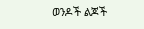ወንዶች ልጆች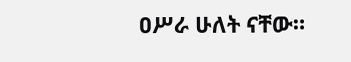ዐሥራ ሁለት ናቸው።